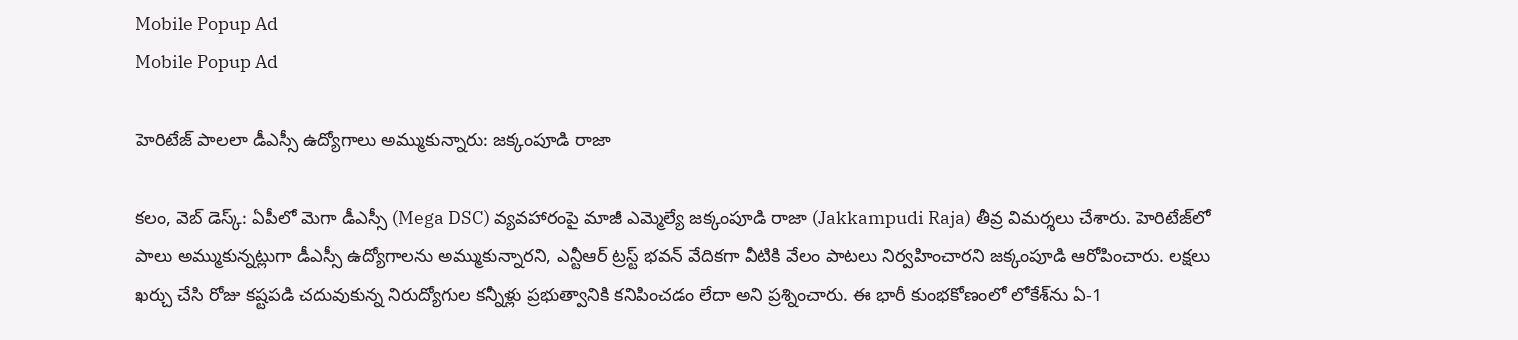Mobile Popup Ad
Mobile Popup Ad

హెరిటేజ్ పాల‌లా డీఎస్సీ ఉద్యోగాలు అమ్ముకున్నారు: జక్కంపూడి రాజా

క‌లం, వెబ్ డెస్క్: ఏపీలో మెగా డీఎస్సీ (Mega DSC) వ్య‌వ‌హారంపై మాజీ ఎమ్మెల్యే జ‌క్కంపూడి రాజా (Jakkampudi Raja) తీవ్ర విమ‌ర్శ‌లు చేశారు. హెరిటేజ్‌లో పాలు అమ్ముకున్న‌ట్లుగా డీఎస్సీ ఉద్యోగాల‌ను అమ్ముకున్నార‌ని, ఎన్టీఆర్ ట్ర‌స్ట్ భ‌వ‌న్ వేదిక‌గా వీటికి వేలం పాట‌లు నిర్వ‌హించార‌ని జ‌క్కంపూడి ఆరోపించారు. ల‌క్ష‌లు ఖ‌ర్చు చేసి రోజు క‌ష్ట‌ప‌డి చ‌దువుకున్న నిరుద్యోగుల క‌న్నీళ్లు ప్ర‌భుత్వానికి క‌నిపించ‌డం లేదా అని ప్ర‌శ్నించారు. ఈ భారీ కుంభ‌కోణంలో లోకేశ్‌ను ఏ-1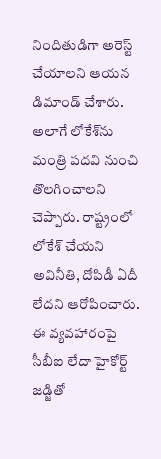నిందితుడిగా అరెస్ట్ చేయాల‌ని ఆయ‌న డిమాండ్ చేశారు. అలాగే లోకేశ్‌ను మంత్రి ప‌ద‌వి నుంచి తొల‌గించాల‌ని చెప్పారు. రాష్ట్రంలో లోకేశ్ చేయ‌ని అవినీతి, దోపిడీ ఏదీ లేద‌ని ఆరోపించారు. ఈ వ్య‌వ‌హారంపై సీబీఐ లేదా హైకోర్ట్ జ‌డ్జితో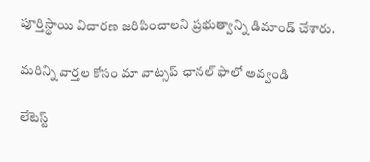పూర్తిస్థాయి విచార‌ణ జ‌రిపించాల‌ని ప్ర‌భుత్వాన్ని డిమాండ్ చేశారు.

మ‌రిన్ని వార్త‌ల కోసం మా వాట్స‌ప్ ఛాన‌ల్ ఫాలో అవ్వండి

లేటెస్ట్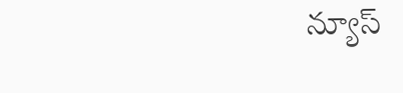న్యూస్‌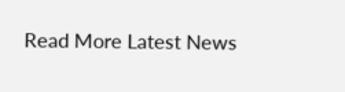Read More Latest News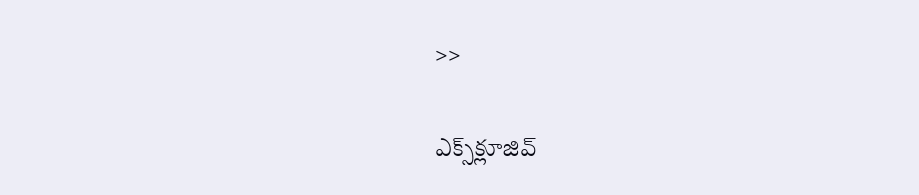>>

ఎక్స్‌క్లూజివ్‌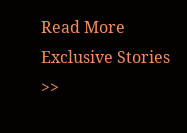Read More Exclusive Stories >>